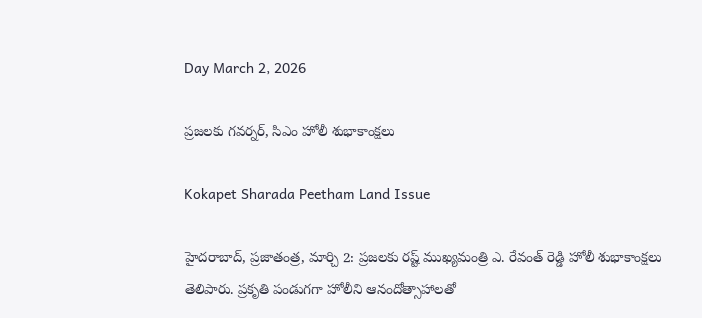Day March 2, 2026

ప్రజలకు గవర్నర్‌, సిఎం హోలీ శుభాకాంక్షలు

Kokapet Sharada Peetham Land Issue

హైదరాబాద్‌, ప్రజాతంత్ర, మార్చి 2: ప్రజలకు రష్ట్ ముఖ్యమంత్రి ఎ. రేవంత్‌ ‌రెడ్డి హోలీ శుభాకాంక్షలు తెలిపారు. ప్రకృతి పండుగగా హోలీని ఆనందోత్సాహాలతో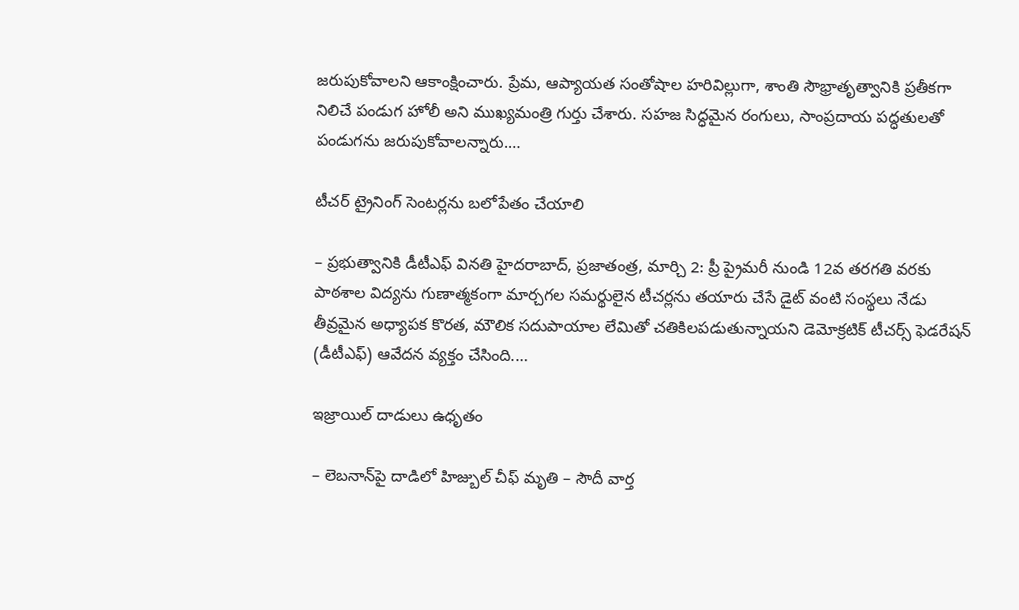జరుపుకోవాలని ఆకాంక్షించారు. ప్రేమ, ఆప్యాయత సంతోషాల హరివిల్లుగా, శాంతి సౌభ్రాతృత్వానికి ప్రతీకగా నిలిచే పండుగ హోలీ అని ముఖ్యమంత్రి గుర్తు చేశారు. సహజ సిద్ధమైన రంగులు, సాంప్రదాయ పద్ధతులతో పండుగను జరుపుకోవాలన్నారు.…

టీచర్ ట్రైనింగ్ సెంటర్లను బలోపేతం చేయాలి

– ప్రభుత్వానికి డీటీఎఫ్ వినతి హైదరాబాద్, ప్రజాతంత్ర, మార్చి 2: ప్రీ ప్రైమరీ నుండి 12వ తరగతి వరకు పాఠశాల విద్యను గుణాత్మకంగా మార్చగల సమర్థులైన టీచ‌ర్ల‌ను తయారు చేసే డైట్ వంటి సంస్థలు నేడు తీవ్రమైన అధ్యాపక కొరత, మౌలిక సదుపాయాల లేమితో చతికిలపడుతున్నాయని డెమోక్రటిక్ టీచర్స్ ఫెడరేషన్ (డీటీఎఫ్) ఆవేదన వ్యక్తం చేసింది.…

ఇ‌జ్రాయిల్‌ ‌దాడులు ఉధృతం

– లెబనాన్‌పై దాడిలో హిజ్బుల్‌ ‌చీఫ్‌ మృతి – సౌదీ వార్త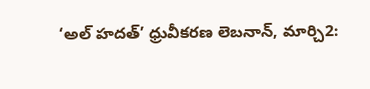‘అల్‌ ‌హదత్‌’ ధ్రువీకరణ లెబనాన్‌, మార్చి2: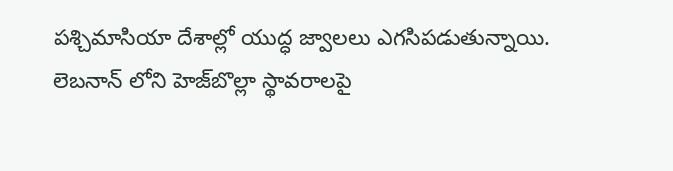పశ్చిమాసియా దేశాల్లో యుద్ధ జ్వాలలు ఎగసిపడుతున్నాయి. లెబనాన్‌ ‌లోని హెజ్‌బొల్లా స్థావరాలపై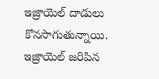ఇజ్రాయెల్‌ ‌దాడులు కొనసాగుతున్నాయి. ఇజ్రాయెల్‌ ‌జరిపిన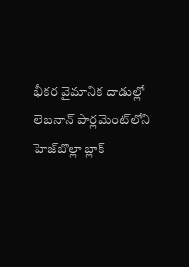భీకర వైమానిక దాడుల్లో లెబనాన్‌ ‌పార్లమెంట్‌లోని హెజ్‌బొల్లా బ్లాక్‌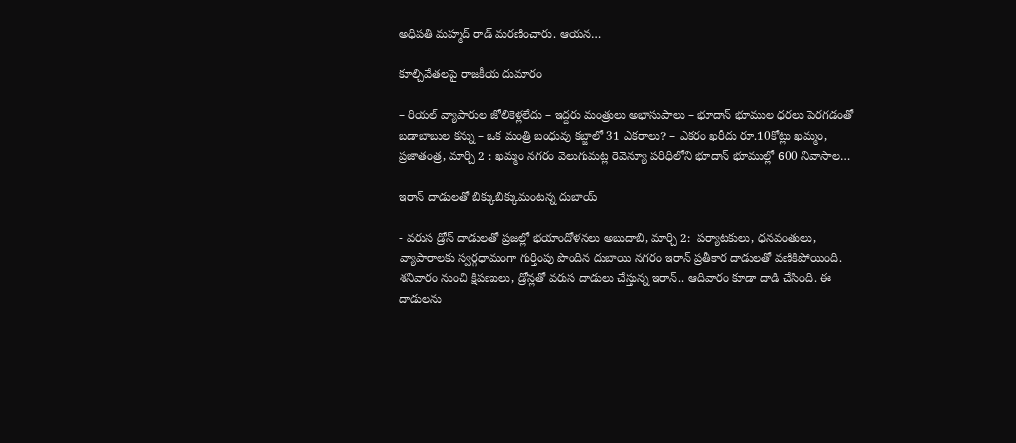అధిపతి మహ్మద్‌ ‌రాడ్‌ ‌మరణించారు. ఆయన…

కూల్చివేత‌ల‌పై రాజ‌కీయ‌ దుమారం

– రియ‌ల్ వ్యాపారుల జోలికెళ్ల‌లేదు – ఇద్ద‌రు మంత్రులు అభాసుపాలు – భూదాన్ భూముల ధ‌ర‌లు పెర‌గ‌డంతో బ‌డాబాబుల క‌న్ను – ఒక మంత్రి బంధువు క‌బ్జాలో 31 ఎక‌రాలు? – ఎక‌రం ఖ‌రీదు రూ.10కోట్లు ఖమ్మం, ప్రజాతంత్ర, మార్చి 2 : ఖమ్మం నగరం వెలుగుమట్ల రెవెన్యూ పరిధిలోని భూదాన్ భూముల్లో 600 నివాసాల…

ఇరాన్‌ ‌దాడులతో బిక్కుబిక్కుమంటన్న దుబాయ్‌

- వరుస డ్రోన్‌ ‌దాడులతో ప్రజల్లో భయాందోళనలు అబుదాబి, మార్చి 2:  పర్యాటకులు, ధనవంతులు, వ్యాపారాలకు స్వర్గధామంగా గుర్తింపు పొందిన దుబాయి నగరం ఇరాన్‌ ‌ప్రతీకార దాడులతో వణికిపోయింది. శనివారం నుంచి క్షిపణులు, డ్రోన్లతో వరుస దాడులు చేస్తున్న ఇరాన్‌.. ఆదివారం కూడా దాడి చేసింది. ఈ దాడులను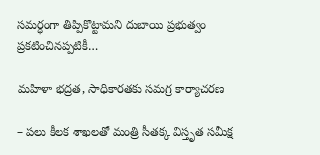సమర్ధంగా తిప్పికొట్టామని దుబాయి ప్రభుత్వం ప్రకటించినప్పటికీ…

మహిళా భద్రత, సాధికారతకు సమగ్ర కార్యాచరణ

– పలు కీలక శాఖలతో మంత్రి సీతక్క విస్తృత సమీక్ష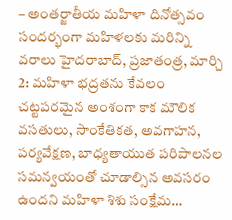– అంతర్జాతీయ మహిళా దినోత్సవం సందర్భంగా మహిళలకు మరిన్ని వరాలు హైదరాబాద్, ప్రజాతంత్ర, మార్చి 2: మహిళా భద్రతను కేవలం చట్టపరమైన అంశంగా కాక మౌలిక వసతులు, సాంకేతికత, అవగాహన, పర్యవేక్షణ, బాధ్యతాయుత పరిపాలనల సమన్వయంతో చూడాల్సిన అవసరం ఉందని మహిళా శిశు సంక్షేమ…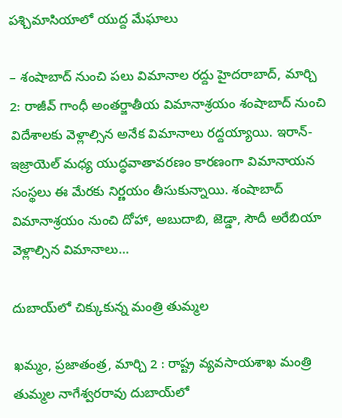పశ్చిమాసియాలో యుద్ద మేఘాలు

– శంషాబాద్ నుంచి పలు విమానాల రద్దు హైదరాబాద్, మార్చి 2: రాజీవ్ గాంధీ అంతర్జాతీయ విమానాశ్రయం శంషాబాద్ నుంచి విదేశాలకు వెళ్లాల్సిన అనేక విమానాలు రద్దయ్యాయి. ఇరాన్-ఇజ్రాయెల్ మధ్య యుద్ధవాతావరణం కారణంగా విమానాయన సంస్థలు ఈ మేరకు నిర్ణయం తీసుకున్నాయి. శంషాబాద్ విమానాశ్రయం నుంచి దోహా, అబుదాబి, జెడ్డా, సౌదీ అరేబియా వెళ్లాల్సిన విమానాలు…

దుబాయ్‌లో చిక్కుకున్న మంత్రి తుమ్మల

ఖమ్మం, ప్రజాతంత్ర, మార్చి 2 : రాష్ట్ర వ్యవసాయశాఖ మంత్రి తుమ్మల నాగేశ్వరరావు దుబాయ్‌లో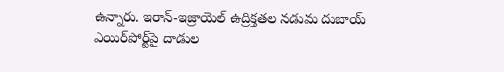ఉన్నారు. ఇరాన్-ఇజ్రాయెల్ ఉద్రిక్తతల న‌డుమ‌ దుబాయ్‌ ఎయిర్‌పోర్ట్‌పై దాడుల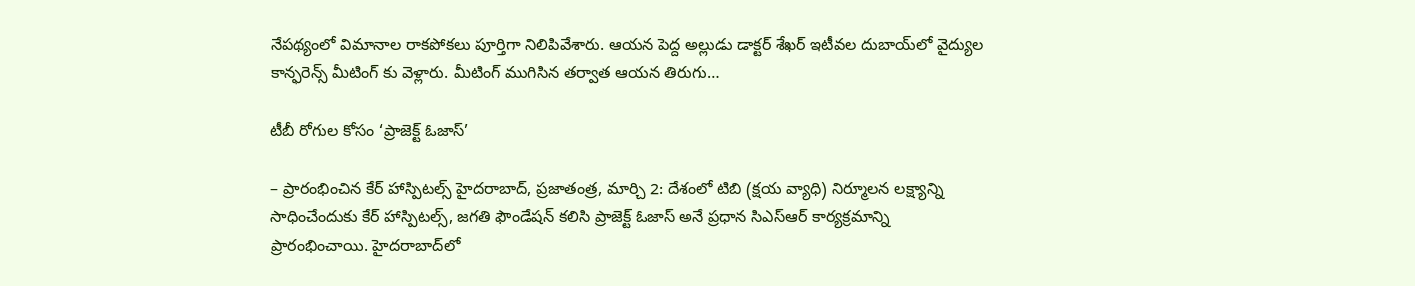నేపథ్యంలో విమానాల రాకపోకలు పూర్తిగా నిలిపివేశారు. ఆయ‌న‌ పెద్ద అల్లుడు డాక్టర్ శేఖర్ ఇటీవల దుబాయ్‌లో వైద్యుల కాన్ఫరెన్స్ మీటింగ్ కు వెళ్లారు. మీటింగ్ ముగిసిన తర్వాత ఆయన తిరుగు…

టీబీ రోగుల కోసం ‘ప్రాజెక్ట్ ఓజాస్’

– ప్రారంభించిన కేర్ హాస్పిటల్స్ హైదరాబాద్, ప్ర‌జాతంత్ర‌, మార్చి 2: దేశంలో టిబి (క్షయ వ్యాధి) నిర్మూలన లక్ష్యాన్ని సాధించేందుకు కేర్ హాస్పిటల్స్, జగతి ఫౌండేషన్ కలిసి ప్రాజెక్ట్ ఓజాస్ అనే ప్రధాన సిఎస్ఆర్ కార్యక్రమాన్ని ప్రారంభించాయి. హైదరాబాద్‌లో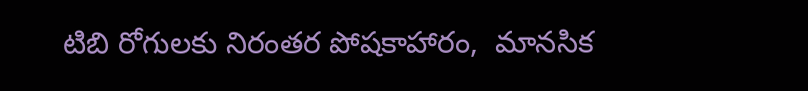టిబి రోగులకు నిరంతర పోషకాహారం,  మానసిక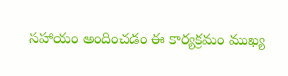సహాయం అందించడం ఈ కార్యక్రమం ముఖ్య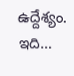ఉద్దేశ్యం. ఇది…